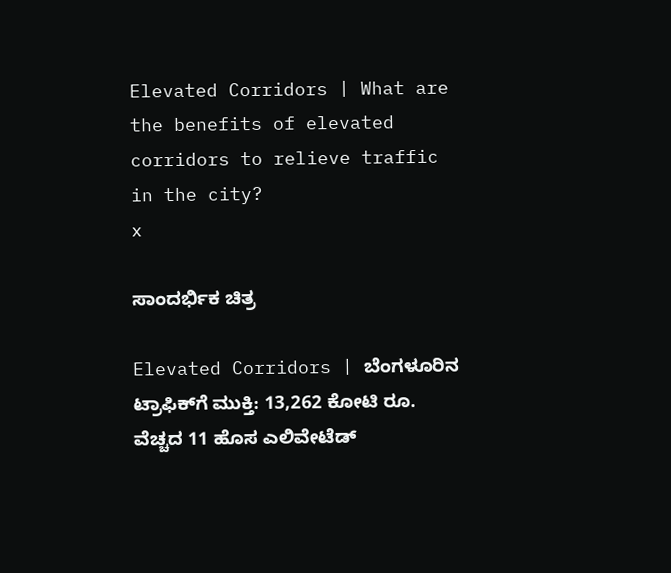Elevated Corridors | What are the benefits of elevated corridors to relieve traffic in the city?
x

ಸಾಂದರ್ಭಿಕ ಚಿತ್ರ

Elevated Corridors | ಬೆಂಗಳೂರಿನ ಟ್ರಾಫಿಕ್‌ಗೆ ಮುಕ್ತಿ: 13,262 ಕೋಟಿ ರೂ. ವೆಚ್ಚದ 11 ಹೊಸ ಎಲಿವೇಟೆಡ್‌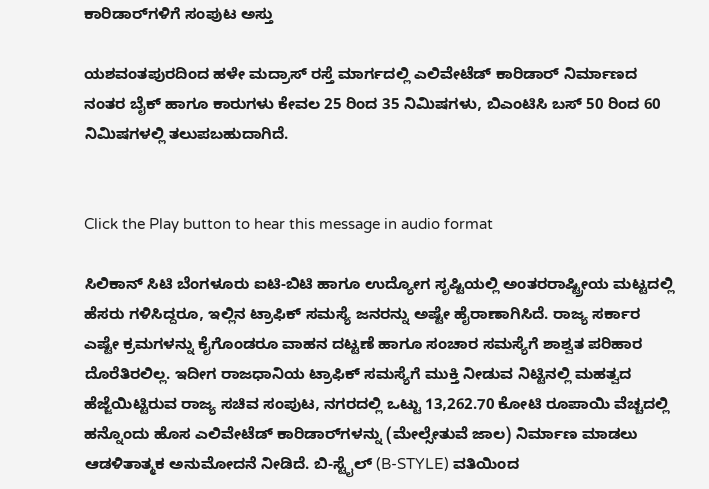ಕಾರಿಡಾರ್‌ಗಳಿಗೆ ಸಂಪುಟ ಅಸ್ತು

ಯಶವಂತಪುರದಿಂದ ಹಳೇ ಮದ್ರಾಸ್ ರಸ್ತೆ ಮಾರ್ಗದಲ್ಲಿ ಎಲಿವೇಟೆಡ್‌ ಕಾರಿಡಾರ್ ನಿರ್ಮಾಣದ ನಂತರ ಬೈಕ್‌ ಹಾಗೂ ಕಾರುಗಳು ಕೇವಲ 25 ರಿಂದ 35 ನಿಮಿಷಗಳು, ಬಿಎಂಟಿಸಿ ಬಸ್ 50 ರಿಂದ 60 ನಿಮಿಷಗಳಲ್ಲಿ ತಲುಪಬಹುದಾಗಿದೆ.


Click the Play button to hear this message in audio format

ಸಿಲಿಕಾನ್‌ ಸಿಟಿ ಬೆಂಗಳೂರು ಐಟಿ-ಬಿಟಿ ಹಾಗೂ ಉದ್ಯೋಗ ಸೃಷ್ಟಿಯಲ್ಲಿ ಅಂತರರಾಷ್ಟ್ರೀಯ ಮಟ್ಟದಲ್ಲಿ ಹೆಸರು ಗಳಿಸಿದ್ದರೂ, ಇಲ್ಲಿನ ಟ್ರಾಫಿಕ್‌ ಸಮಸ್ಯೆ ಜನರನ್ನು ಅಷ್ಟೇ ಹೈರಾಣಾಗಿಸಿದೆ. ರಾಜ್ಯ ಸರ್ಕಾರ ಎಷ್ಟೇ ಕ್ರಮಗಳನ್ನು ಕೈಗೊಂಡರೂ ವಾಹನ ದಟ್ಟಣೆ ಹಾಗೂ ಸಂಚಾರ ಸಮಸ್ಯೆಗೆ ಶಾಶ್ವತ ಪರಿಹಾರ ದೊರೆತಿರಲಿಲ್ಲ. ಇದೀಗ ರಾಜಧಾನಿಯ ಟ್ರಾಫಿಕ್‌ ಸಮಸ್ಯೆಗೆ ಮುಕ್ತಿ ನೀಡುವ ನಿಟ್ಟಿನಲ್ಲಿ ಮಹತ್ವದ ಹೆಜ್ಜೆಯಿಟ್ಟಿರುವ ರಾಜ್ಯ ಸಚಿವ ಸಂಪುಟ, ನಗರದಲ್ಲಿ ಒಟ್ಟು 13,262.70 ಕೋಟಿ ರೂಪಾಯಿ ವೆಚ್ಚದಲ್ಲಿ ಹನ್ನೊಂದು ಹೊಸ ಎಲಿವೇಟೆಡ್‌ ಕಾರಿಡಾರ್‌ಗಳನ್ನು (ಮೇಲ್ಸೇತುವೆ ಜಾಲ) ನಿರ್ಮಾಣ ಮಾಡಲು ಆಡಳಿತಾತ್ಮಕ ಅನುಮೋದನೆ ನೀಡಿದೆ. ಬಿ-ಸ್ಟೈಲ್ (B-STYLE) ವತಿಯಿಂದ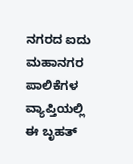ನಗರದ ಐದು ಮಹಾನಗರ ಪಾಲಿಕೆಗಳ ವ್ಯಾಪ್ತಿಯಲ್ಲಿ ಈ ಬೃಹತ್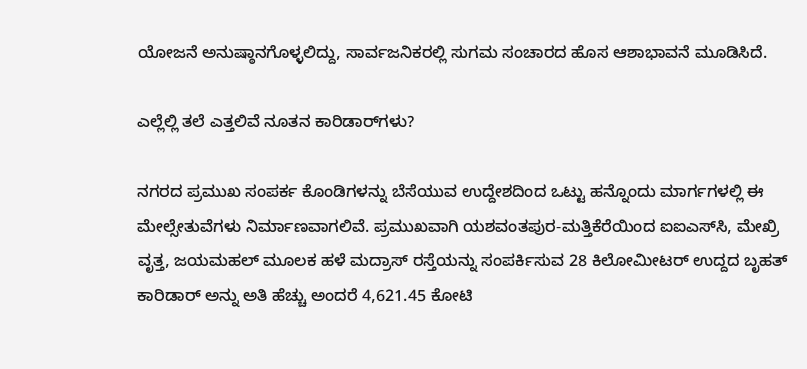ಯೋಜನೆ ಅನುಷ್ಠಾನಗೊಳ್ಳಲಿದ್ದು, ಸಾರ್ವಜನಿಕರಲ್ಲಿ ಸುಗಮ ಸಂಚಾರದ ಹೊಸ ಆಶಾಭಾವನೆ ಮೂಡಿಸಿದೆ.

ಎಲ್ಲೆಲ್ಲಿ ತಲೆ ಎತ್ತಲಿವೆ ನೂತನ ಕಾರಿಡಾರ್‌ಗಳು?

ನಗರದ ಪ್ರಮುಖ ಸಂಪರ್ಕ ಕೊಂಡಿಗಳನ್ನು ಬೆಸೆಯುವ ಉದ್ದೇಶದಿಂದ ಒಟ್ಟು ಹನ್ನೊಂದು ಮಾರ್ಗಗಳಲ್ಲಿ ಈ ಮೇಲ್ಸೇತುವೆಗಳು ನಿರ್ಮಾಣವಾಗಲಿವೆ. ಪ್ರಮುಖವಾಗಿ ಯಶವಂತಪುರ-ಮತ್ತಿಕೆರೆಯಿಂದ ಐಐಎಸ್‌ಸಿ, ಮೇಖ್ರಿ ವೃತ್ತ, ಜಯಮಹಲ್ ಮೂಲಕ ಹಳೆ ಮದ್ರಾಸ್ ರಸ್ತೆಯನ್ನು ಸಂಪರ್ಕಿಸುವ 28 ಕಿಲೋಮೀಟರ್ ಉದ್ದದ ಬೃಹತ್ ಕಾರಿಡಾರ್‌ ಅನ್ನು ಅತಿ ಹೆಚ್ಚು ಅಂದರೆ 4,621.45 ಕೋಟಿ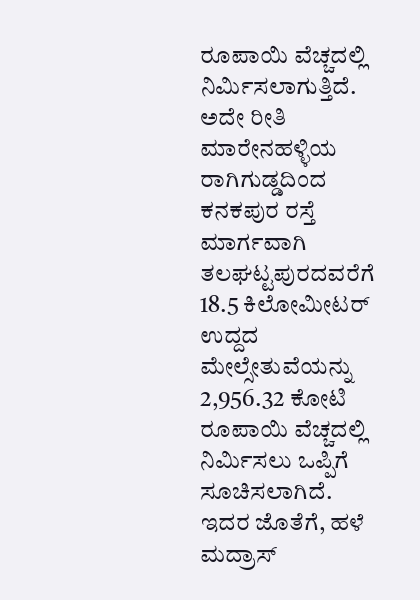ರೂಪಾಯಿ ವೆಚ್ಚದಲ್ಲಿ ನಿರ್ಮಿಸಲಾಗುತ್ತಿದೆ. ಅದೇ ರೀತಿ ಮಾರೇನಹಳ್ಳಿಯ ರಾಗಿಗುಡ್ಡದಿಂದ ಕನಕಪುರ ರಸ್ತೆ ಮಾರ್ಗವಾಗಿ ತಲಘಟ್ಟಪುರದವರೆಗೆ 18.5 ಕಿಲೋಮೀಟರ್ ಉದ್ದದ ಮೇಲ್ಸೇತುವೆಯನ್ನು 2,956.32 ಕೋಟಿ ರೂಪಾಯಿ ವೆಚ್ಚದಲ್ಲಿ ನಿರ್ಮಿಸಲು ಒಪ್ಪಿಗೆ ಸೂಚಿಸಲಾಗಿದೆ. ಇದರ ಜೊತೆಗೆ, ಹಳೆ ಮದ್ರಾಸ್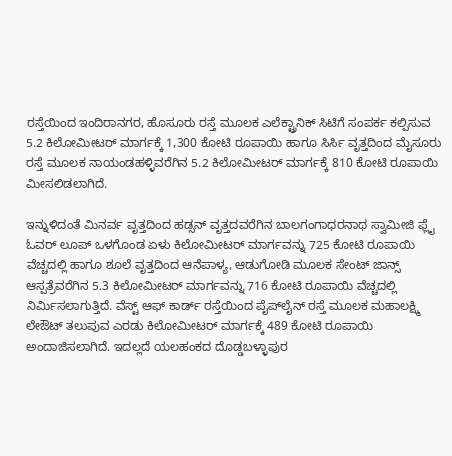ರಸ್ತೆಯಿಂದ ಇಂದಿರಾನಗರ, ಹೊಸೂರು ರಸ್ತೆ ಮೂಲಕ ಎಲೆಕ್ಟ್ರಾನಿಕ್ ಸಿಟಿಗೆ ಸಂಪರ್ಕ ಕಲ್ಪಿಸುವ 5.2 ಕಿಲೋಮೀಟರ್ ಮಾರ್ಗಕ್ಕೆ 1,300 ಕೋಟಿ ರೂಪಾಯಿ ಹಾಗೂ ಸಿರ್ಸಿ ವೃತ್ತದಿಂದ ಮೈಸೂರು ರಸ್ತೆ ಮೂಲಕ ನಾಯಂಡಹಳ್ಳಿವರೆಗಿನ 5.2 ಕಿಲೋಮೀಟರ್ ಮಾರ್ಗಕ್ಕೆ 810 ಕೋಟಿ ರೂಪಾಯಿ ಮೀಸಲಿಡಲಾಗಿದೆ.

ಇನ್ನುಳಿದಂತೆ ಮಿನರ್ವ ವೃತ್ತದಿಂದ ಹಡ್ಸನ್ ವೃತ್ತದವರೆಗಿನ ಬಾಲಗಂಗಾಧರನಾಥ ಸ್ವಾಮೀಜಿ ಫ್ಲೈ ಓವರ್ ಲೂಪ್ ಒಳಗೊಂಡ ಏಳು ಕಿಲೋಮೀಟರ್ ಮಾರ್ಗವನ್ನು 725 ಕೋಟಿ ರೂಪಾಯಿ ವೆಚ್ಚದಲ್ಲಿ ಹಾಗೂ ಶೂಲೆ ವೃತ್ತದಿಂದ ಆನೆಪಾಳ್ಯ, ಆಡುಗೋಡಿ ಮೂಲಕ ಸೇಂಟ್ ಜಾನ್ಸ್ ಆಸ್ಪತ್ರೆವರೆಗಿನ 5.3 ಕಿಲೋಮೀಟರ್ ಮಾರ್ಗವನ್ನು 716 ಕೋಟಿ ರೂಪಾಯಿ ವೆಚ್ಚದಲ್ಲಿ ನಿರ್ಮಿಸಲಾಗುತ್ತಿದೆ. ವೆಸ್ಟ್ ಆಫ್ ಕಾರ್ಡ್ ರಸ್ತೆಯಿಂದ ಪೈಪ್‌ಲೈನ್ ರಸ್ತೆ ಮೂಲಕ ಮಹಾಲಕ್ಷ್ಮಿ ಲೇಔಟ್ ತಲುಪುವ ಎರಡು ಕಿಲೋಮೀಟರ್ ಮಾರ್ಗಕ್ಕೆ 489 ಕೋಟಿ ರೂಪಾಯಿ ಅಂದಾಜಿಸಲಾಗಿದೆ. ಇದಲ್ಲದೆ ಯಲಹಂಕದ ದೊಡ್ಡಬಳ್ಳಾಪುರ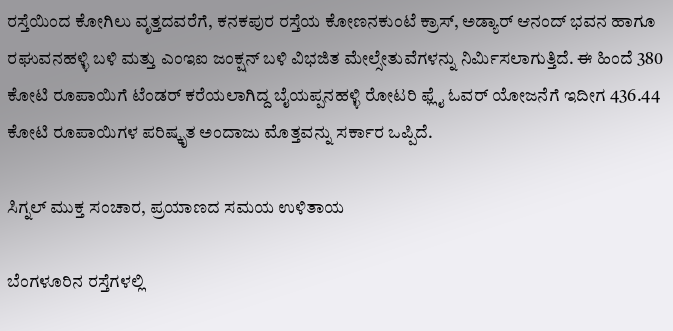ರಸ್ತೆಯಿಂದ ಕೋಗಿಲು ವೃತ್ತದವರೆಗೆ, ಕನಕಪುರ ರಸ್ತೆಯ ಕೋಣನಕುಂಟೆ ಕ್ರಾಸ್, ಅಡ್ಯಾರ್‌ ಆನಂದ್‌ ಭವನ ಹಾಗೂ ರಘುವನಹಳ್ಳಿ ಬಳಿ ಮತ್ತು ಎಂಇಐ ಜಂಕ್ಷನ್ ಬಳಿ ವಿಭಜಿತ ಮೇಲ್ಸೇತುವೆಗಳನ್ನು ನಿರ್ಮಿಸಲಾಗುತ್ತಿದೆ. ಈ ಹಿಂದೆ 380 ಕೋಟಿ ರೂಪಾಯಿಗೆ ಟೆಂಡರ್ ಕರೆಯಲಾಗಿದ್ದ ಬೈಯಪ್ಪನಹಳ್ಳಿ ರೋಟರಿ ಫ್ಲೈ ಓವರ್ ಯೋಜನೆಗೆ ಇದೀಗ 436.44 ಕೋಟಿ ರೂಪಾಯಿಗಳ ಪರಿಷ್ಕೃತ ಅಂದಾಜು ಮೊತ್ತವನ್ನು ಸರ್ಕಾರ ಒಪ್ಪಿದೆ.

ಸಿಗ್ನಲ್ ಮುಕ್ತ ಸಂಚಾರ, ಪ್ರಯಾಣದ ಸಮಯ ಉಳಿತಾಯ

ಬೆಂಗಳೂರಿನ ರಸ್ತೆಗಳಲ್ಲಿ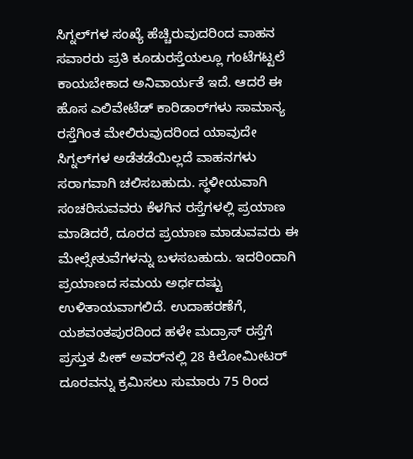ಸಿಗ್ನಲ್‌ಗಳ ಸಂಖ್ಯೆ ಹೆಚ್ಚಿರುವುದರಿಂದ ವಾಹನ ಸವಾರರು ಪ್ರತಿ ಕೂಡುರಸ್ತೆಯಲ್ಲೂ ಗಂಟೆಗಟ್ಟಲೆ ಕಾಯಬೇಕಾದ ಅನಿವಾರ್ಯತೆ ಇದೆ. ಆದರೆ ಈ ಹೊಸ ಎಲಿವೇಟೆಡ್ ಕಾರಿಡಾರ್‌ಗಳು ಸಾಮಾನ್ಯ ರಸ್ತೆಗಿಂತ ಮೇಲಿರುವುದರಿಂದ ಯಾವುದೇ ಸಿಗ್ನಲ್‌ಗಳ ಅಡೆತಡೆಯಿಲ್ಲದೆ ವಾಹನಗಳು ಸರಾಗವಾಗಿ ಚಲಿಸಬಹುದು. ಸ್ಥಳೀಯವಾಗಿ ಸಂಚರಿಸುವವರು ಕೆಳಗಿನ ರಸ್ತೆಗಳಲ್ಲಿ ಪ್ರಯಾಣ ಮಾಡಿದರೆ, ದೂರದ ಪ್ರಯಾಣ ಮಾಡುವವರು ಈ ಮೇಲ್ಸೇತುವೆಗಳನ್ನು ಬಳಸಬಹುದು. ಇದರಿಂದಾಗಿ ಪ್ರಯಾಣದ ಸಮಯ ಅರ್ಧದಷ್ಟು ಉಳಿತಾಯವಾಗಲಿದೆ. ಉದಾಹರಣೆಗೆ, ಯಶವಂತಪುರದಿಂದ ಹಳೇ ಮದ್ರಾಸ್ ರಸ್ತೆಗೆ ಪ್ರಸ್ತುತ ಪೀಕ್ ಅವರ್‌ನಲ್ಲಿ 28 ಕಿಲೋಮೀಟರ್ ದೂರವನ್ನು ಕ್ರಮಿಸಲು ಸುಮಾರು 75 ರಿಂದ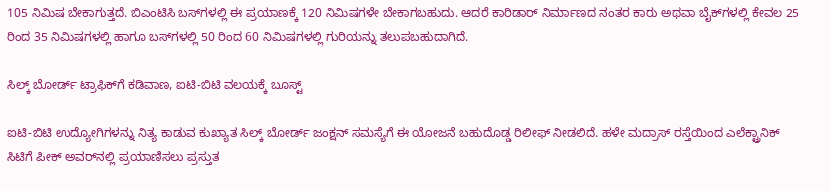105 ನಿಮಿಷ ಬೇಕಾಗುತ್ತದೆ. ಬಿಎಂಟಿಸಿ ಬಸ್‌ಗಳಲ್ಲಿ ಈ ಪ್ರಯಾಣಕ್ಕೆ 120 ನಿಮಿಷಗಳೇ ಬೇಕಾಗಬಹುದು. ಆದರೆ ಕಾರಿಡಾರ್ ನಿರ್ಮಾಣದ ನಂತರ ಕಾರು ಅಥವಾ ಬೈಕ್‌ಗಳಲ್ಲಿ ಕೇವಲ 25 ರಿಂದ 35 ನಿಮಿಷಗಳಲ್ಲಿ ಹಾಗೂ ಬಸ್‌ಗಳಲ್ಲಿ 50 ರಿಂದ 60 ನಿಮಿಷಗಳಲ್ಲಿ ಗುರಿಯನ್ನು ತಲುಪಬಹುದಾಗಿದೆ.

ಸಿಲ್ಕ್ ಬೋರ್ಡ್ ಟ್ರಾಫಿಕ್‌ಗೆ ಕಡಿವಾಣ, ಐಟಿ-ಬಿಟಿ ವಲಯಕ್ಕೆ ಬೂಸ್ಟ್

ಐಟಿ-ಬಿಟಿ ಉದ್ಯೋಗಿಗಳನ್ನು ನಿತ್ಯ ಕಾಡುವ ಕುಖ್ಯಾತ ಸಿಲ್ಕ್ ಬೋರ್ಡ್ ಜಂಕ್ಷನ್ ಸಮಸ್ಯೆಗೆ ಈ ಯೋಜನೆ ಬಹುದೊಡ್ಡ ರಿಲೀಫ್ ನೀಡಲಿದೆ. ಹಳೇ ಮದ್ರಾಸ್‌ ರಸ್ತೆಯಿಂದ ಎಲೆಕ್ಟ್ರಾನಿಕ್‌ ಸಿಟಿಗೆ ಪೀಕ್‌ ಅವರ್‌ನಲ್ಲಿ ಪ್ರಯಾಣಿಸಲು ಪ್ರಸ್ತುತ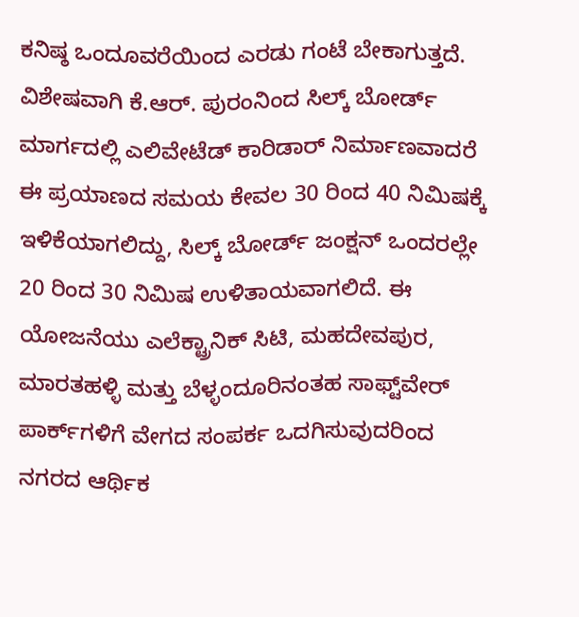ಕನಿಷ್ಠ ಒಂದೂವರೆಯಿಂದ ಎರಡು ಗಂಟೆ ಬೇಕಾಗುತ್ತದೆ. ವಿಶೇಷವಾಗಿ ಕೆ.ಆರ್. ಪುರಂನಿಂದ ಸಿಲ್ಕ್ ಬೋರ್ಡ್ ಮಾರ್ಗದಲ್ಲಿ ಎಲಿವೇಟೆಡ್ ಕಾರಿಡಾರ್ ನಿರ್ಮಾಣವಾದರೆ ಈ ಪ್ರಯಾಣದ ಸಮಯ ಕೇವಲ 30 ರಿಂದ 40 ನಿಮಿಷಕ್ಕೆ ಇಳಿಕೆಯಾಗಲಿದ್ದು, ಸಿಲ್ಕ್ ಬೋರ್ಡ್ ಜಂಕ್ಷನ್ ಒಂದರಲ್ಲೇ 20 ರಿಂದ 30 ನಿಮಿಷ ಉಳಿತಾಯವಾಗಲಿದೆ. ಈ ಯೋಜನೆಯು ಎಲೆಕ್ಟ್ರಾನಿಕ್ ಸಿಟಿ, ಮಹದೇವಪುರ, ಮಾರತಹಳ್ಳಿ ಮತ್ತು ಬೆಳ್ಳಂದೂರಿನಂತಹ ಸಾಫ್ಟ್‌ವೇರ್ ಪಾರ್ಕ್‌ಗಳಿಗೆ ವೇಗದ ಸಂಪರ್ಕ ಒದಗಿಸುವುದರಿಂದ ನಗರದ ಆರ್ಥಿಕ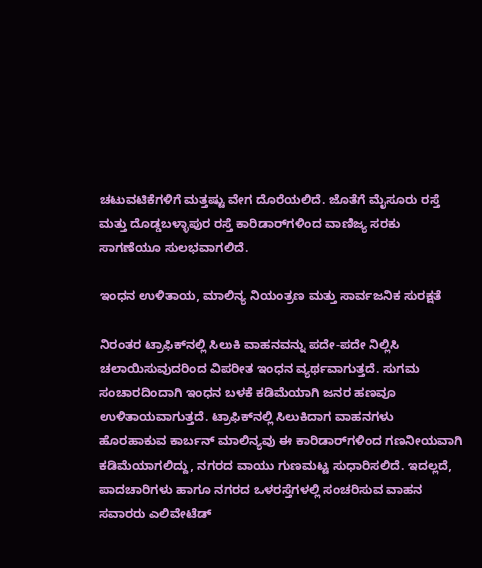ಚಟುವಟಿಕೆಗಳಿಗೆ ಮತ್ತಷ್ಟು ವೇಗ ದೊರೆಯಲಿದೆ. ಜೊತೆಗೆ ಮೈಸೂರು ರಸ್ತೆ ಮತ್ತು ದೊಡ್ಡಬಳ್ಳಾಪುರ ರಸ್ತೆ ಕಾರಿಡಾರ್‌ಗಳಿಂದ ವಾಣಿಜ್ಯ ಸರಕು ಸಾಗಣೆಯೂ ಸುಲಭವಾಗಲಿದೆ.

ಇಂಧನ ಉಳಿತಾಯ, ಮಾಲಿನ್ಯ ನಿಯಂತ್ರಣ ಮತ್ತು ಸಾರ್ವಜನಿಕ ಸುರಕ್ಷತೆ

ನಿರಂತರ ಟ್ರಾಫಿಕ್‌ನಲ್ಲಿ ಸಿಲುಕಿ ವಾಹನವನ್ನು ಪದೇ-ಪದೇ ನಿಲ್ಲಿಸಿ ಚಲಾಯಿಸುವುದರಿಂದ ವಿಪರೀತ ಇಂಧನ ವ್ಯರ್ಥವಾಗುತ್ತದೆ. ಸುಗಮ ಸಂಚಾರದಿಂದಾಗಿ ಇಂಧನ ಬಳಕೆ ಕಡಿಮೆಯಾಗಿ ಜನರ ಹಣವೂ ಉಳಿತಾಯವಾಗುತ್ತದೆ. ಟ್ರಾಫಿಕ್‌ನಲ್ಲಿ ಸಿಲುಕಿದಾಗ ವಾಹನಗಳು ಹೊರಹಾಕುವ ಕಾರ್ಬನ್ ಮಾಲಿನ್ಯವು ಈ ಕಾರಿಡಾರ್‌ಗಳಿಂದ ಗಣನೀಯವಾಗಿ ಕಡಿಮೆಯಾಗಲಿದ್ದು, ನಗರದ ವಾಯು ಗುಣಮಟ್ಟ ಸುಧಾರಿಸಲಿದೆ. ಇದಲ್ಲದೆ, ಪಾದಚಾರಿಗಳು ಹಾಗೂ ನಗರದ ಒಳರಸ್ತೆಗಳಲ್ಲಿ ಸಂಚರಿಸುವ ವಾಹನ ಸವಾರರು ಎಲಿವೇಟೆಡ್‌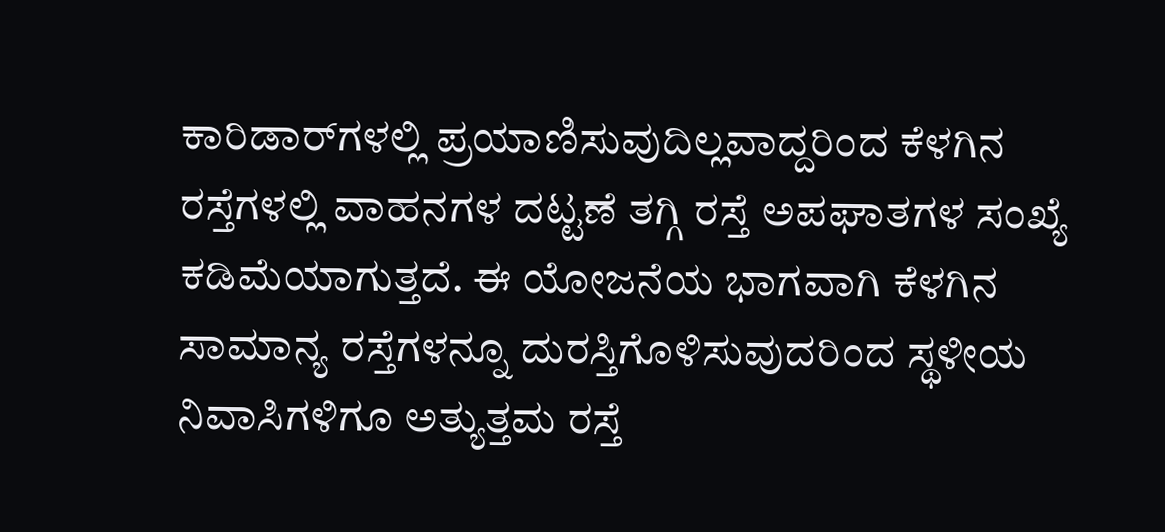ಕಾರಿಡಾರ್‌ಗಳಲ್ಲಿ ಪ್ರಯಾಣಿಸುವುದಿಲ್ಲವಾದ್ದರಿಂದ ಕೆಳಗಿನ ರಸ್ತೆಗಳಲ್ಲಿ ವಾಹನಗಳ ದಟ್ಟಣೆ ತಗ್ಗಿ ರಸ್ತೆ ಅಪಘಾತಗಳ ಸಂಖ್ಯೆ ಕಡಿಮೆಯಾಗುತ್ತದೆ. ಈ ಯೋಜನೆಯ ಭಾಗವಾಗಿ ಕೆಳಗಿನ ಸಾಮಾನ್ಯ ರಸ್ತೆಗಳನ್ನೂ ದುರಸ್ತಿಗೊಳಿಸುವುದರಿಂದ ಸ್ಥಳೀಯ ನಿವಾಸಿಗಳಿಗೂ ಅತ್ಯುತ್ತಮ ರಸ್ತೆ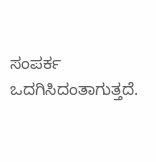ಸಂಪರ್ಕ ಒದಗಿಸಿದಂತಾಗುತ್ತದೆ.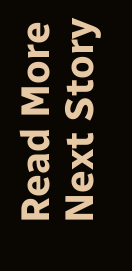Read More
Next Story